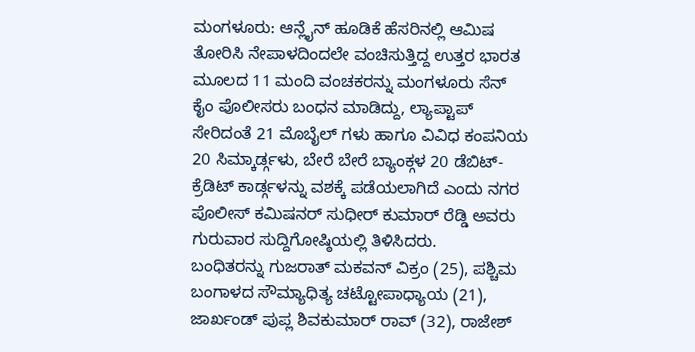ಮಂಗಳೂರು: ಆನ್ಲೈನ್ ಹೂಡಿಕೆ ಹೆಸರಿನಲ್ಲಿ ಆಮಿಷ ತೋರಿಸಿ ನೇಪಾಳದಿಂದಲೇ ವಂಚಿಸುತ್ತಿದ್ದ ಉತ್ತರ ಭಾರತ ಮೂಲದ 11 ಮಂದಿ ವಂಚಕರನ್ನು ಮಂಗಳೂರು ಸೆನ್ ಕೈಂ ಪೊಲೀಸರು ಬಂಧನ ಮಾಡಿದ್ದು, ಲ್ಯಾಪ್ಟಾಪ್ ಸೇರಿದಂತೆ 21 ಮೊಬೈಲ್ ಗಳು ಹಾಗೂ ವಿವಿಧ ಕಂಪನಿಯ 20 ಸಿಮ್ಕಾರ್ಡ್ಗಳು, ಬೇರೆ ಬೇರೆ ಬ್ಯಾಂಕ್ಗಳ 20 ಡೆಬಿಟ್-ಕ್ರೆಡಿಟ್ ಕಾರ್ಡ್ಗಳನ್ನು ವಶಕ್ಕೆ ಪಡೆಯಲಾಗಿದೆ ಎಂದು ನಗರ ಪೊಲೀಸ್ ಕಮಿಷನರ್ ಸುಧೀರ್ ಕುಮಾರ್ ರೆಡ್ಡಿ ಅವರು ಗುರುವಾರ ಸುದ್ದಿಗೋಷ್ಠಿಯಲ್ಲಿ ತಿಳಿಸಿದರು.
ಬಂಧಿತರನ್ನು ಗುಜರಾತ್ ಮಕವನ್ ವಿಕ್ರಂ (25), ಪಶ್ಚಿಮ ಬಂಗಾಳದ ಸೌಮ್ಯಾಧಿತ್ಯ ಚಟ್ಟೋಪಾಧ್ಯಾಯ (21), ಜಾರ್ಖಂಡ್ ಪುಪ್ಲ ಶಿವಕುಮಾರ್ ರಾವ್ (32), ರಾಜೇಶ್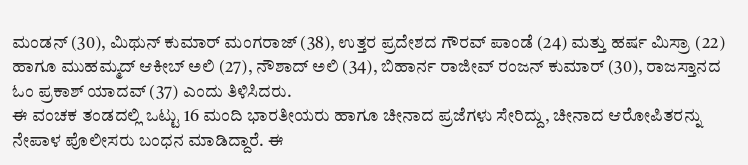ಮಂಡನ್ (30), ಮಿಥುನ್ ಕುಮಾರ್ ಮಂಗರಾಜ್ (38), ಉತ್ತರ ಪ್ರದೇಶದ ಗೌರವ್ ಪಾಂಡೆ (24) ಮತ್ತು ಹರ್ಷ ಮಿಸ್ರಾ (22) ಹಾಗೂ ಮುಹಮ್ಮದ್ ಆಕೀಬ್ ಅಲಿ (27), ನೌಶಾದ್ ಅಲಿ (34), ಬಿಹಾರ್ನ ರಾಜೀವ್ ರಂಜನ್ ಕುಮಾರ್ (30), ರಾಜಸ್ತಾನದ ಓಂ ಪ್ರಕಾಶ್ ಯಾದವ್ (37) ಎಂದು ತಿಳಿಸಿದರು.
ಈ ವಂಚಕ ತಂಡದಲ್ಲಿ ಒಟ್ಟು 16 ಮಂದಿ ಭಾರತೀಯರು ಹಾಗೂ ಚೀನಾದ ಪ್ರಜೆಗಳು ಸೇರಿದ್ದು, ಚೀನಾದ ಆರೋಪಿತರನ್ನು ನೇಪಾಳ ಪೊಲೀಸರು ಬಂಧನ ಮಾಡಿದ್ದಾರೆ. ಈ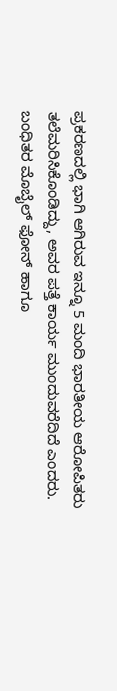ಪ್ರಕರಣದಲ್ಲಿ ಭಾಗಿ ಆಗಿರುವ ಇನ್ನೂ 5 ಮಂದಿ ಭಾರತೀಯ ಆರೋಪಿತರು ತಲೆಮರಿಸಿಕೊಂಡಿದ್ದು, ಅವರ ಪತ್ತೆ ಕಾರ್ಯ ಮುಂದುವರೆದಿದೆ ಎಂದರು.
ಬಂಧಿತರ ಮೊಬೈಲ್ ಫೋನ್ ಹಾಗೂ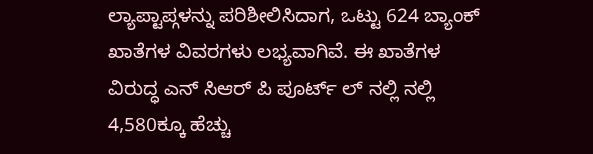ಲ್ಯಾಪ್ಟಾಪ್ಗಳನ್ನು ಪರಿಶೀಲಿಸಿದಾಗ, ಒಟ್ಟು 624 ಬ್ಯಾಂಕ್ ಖಾತೆಗಳ ವಿವರಗಳು ಲಭ್ಯವಾಗಿವೆ. ಈ ಖಾತೆಗಳ ವಿರುದ್ಧ ಎನ್ ಸಿಆರ್ ಪಿ ಪೂರ್ಟ್ ಲ್ ನಲ್ಲಿ ನಲ್ಲಿ 4,580ಕ್ಕೂ ಹೆಚ್ಚು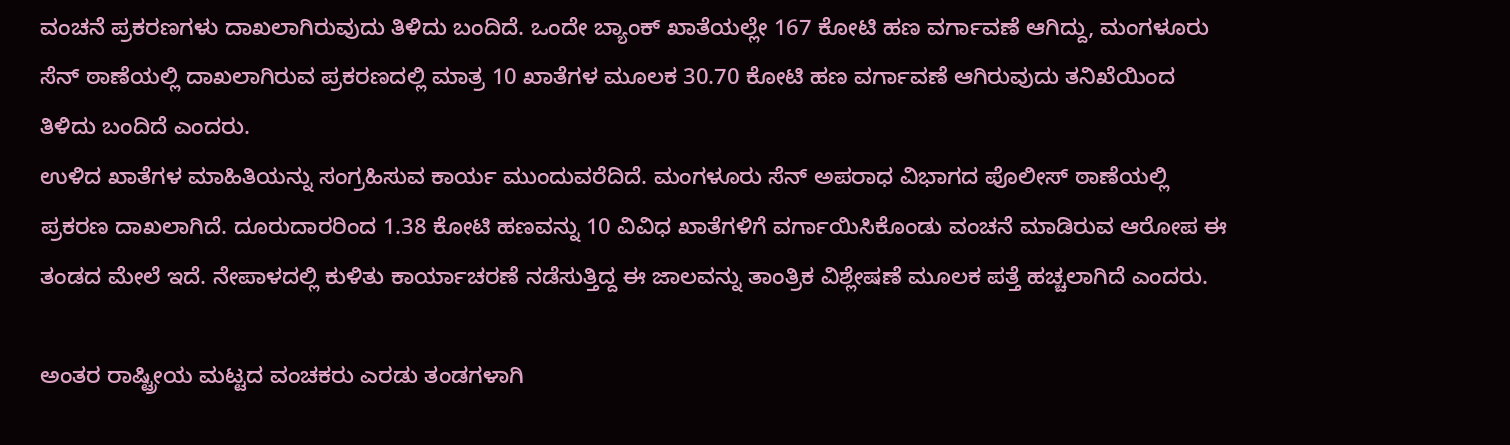ವಂಚನೆ ಪ್ರಕರಣಗಳು ದಾಖಲಾಗಿರುವುದು ತಿಳಿದು ಬಂದಿದೆ. ಒಂದೇ ಬ್ಯಾಂಕ್ ಖಾತೆಯಲ್ಲೇ 167 ಕೋಟಿ ಹಣ ವರ್ಗಾವಣೆ ಆಗಿದ್ದು, ಮಂಗಳೂರು ಸೆನ್ ಠಾಣೆಯಲ್ಲಿ ದಾಖಲಾಗಿರುವ ಪ್ರಕರಣದಲ್ಲಿ ಮಾತ್ರ 10 ಖಾತೆಗಳ ಮೂಲಕ 30.70 ಕೋಟಿ ಹಣ ವರ್ಗಾವಣೆ ಆಗಿರುವುದು ತನಿಖೆಯಿಂದ ತಿಳಿದು ಬಂದಿದೆ ಎಂದರು.
ಉಳಿದ ಖಾತೆಗಳ ಮಾಹಿತಿಯನ್ನು ಸಂಗ್ರಹಿಸುವ ಕಾರ್ಯ ಮುಂದುವರೆದಿದೆ. ಮಂಗಳೂರು ಸೆನ್ ಅಪರಾಧ ವಿಭಾಗದ ಪೊಲೀಸ್ ಠಾಣೆಯಲ್ಲಿ ಪ್ರಕರಣ ದಾಖಲಾಗಿದೆ. ದೂರುದಾರರಿಂದ 1.38 ಕೋಟಿ ಹಣವನ್ನು 10 ವಿವಿಧ ಖಾತೆಗಳಿಗೆ ವರ್ಗಾಯಿಸಿಕೊಂಡು ವಂಚನೆ ಮಾಡಿರುವ ಆರೋಪ ಈ ತಂಡದ ಮೇಲೆ ಇದೆ. ನೇಪಾಳದಲ್ಲಿ ಕುಳಿತು ಕಾರ್ಯಾಚರಣೆ ನಡೆಸುತ್ತಿದ್ದ ಈ ಜಾಲವನ್ನು ತಾಂತ್ರಿಕ ವಿಶ್ಲೇಷಣೆ ಮೂಲಕ ಪತ್ತೆ ಹಚ್ಚಲಾಗಿದೆ ಎಂದರು.

ಅಂತರ ರಾಷ್ಟ್ರೀಯ ಮಟ್ಟದ ವಂಚಕರು ಎರಡು ತಂಡಗಳಾಗಿ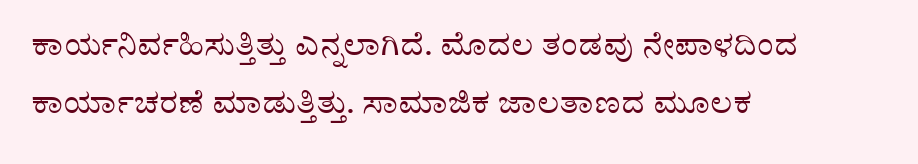ಕಾರ್ಯನಿರ್ವಹಿಸುತ್ತಿತ್ತು ಎನ್ನಲಾಗಿದೆ. ಮೊದಲ ತಂಡವು ನೇಪಾಳದಿಂದ ಕಾರ್ಯಾಚರಣೆ ಮಾಡುತ್ತಿತ್ತು. ಸಾಮಾಜಿಕ ಜಾಲತಾಣದ ಮೂಲಕ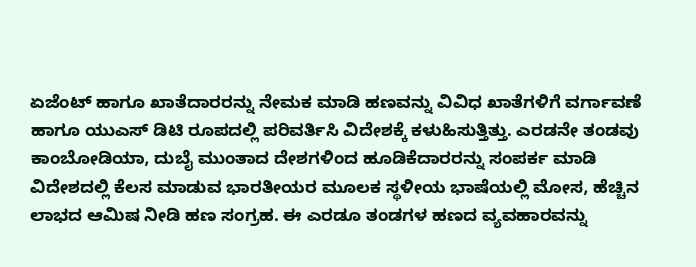ಏಜೆಂಟ್ ಹಾಗೂ ಖಾತೆದಾರರನ್ನು ನೇಮಕ ಮಾಡಿ ಹಣವನ್ನು ವಿವಿಧ ಖಾತೆಗಳಿಗೆ ವರ್ಗಾವಣೆ ಹಾಗೂ ಯುಎಸ್ ಡಿಟಿ ರೂಪದಲ್ಲಿ ಪರಿವರ್ತಿಸಿ ವಿದೇಶಕ್ಕೆ ಕಳುಹಿಸುತ್ತಿತ್ತು. ಎರಡನೇ ತಂಡವು ಕಾಂಬೋಡಿಯಾ, ದುಬೈ ಮುಂತಾದ ದೇಶಗಳಿಂದ ಹೂಡಿಕೆದಾರರನ್ನು ಸಂಪರ್ಕ ಮಾಡಿ ವಿದೇಶದಲ್ಲಿ ಕೆಲಸ ಮಾಡುವ ಭಾರತೀಯರ ಮೂಲಕ ಸ್ಥಳೀಯ ಭಾಷೆಯಲ್ಲಿ ಮೋಸ, ಹೆಚ್ಚಿನ ಲಾಭದ ಆಮಿಷ ನೀಡಿ ಹಣ ಸಂಗ್ರಹ. ಈ ಎರಡೂ ತಂಡಗಳ ಹಣದ ವ್ಯವಹಾರವನ್ನು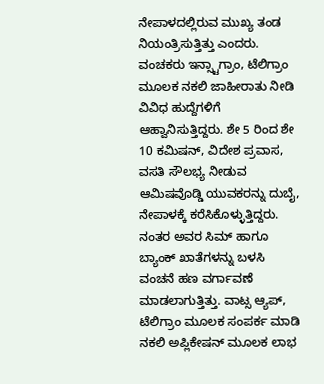ನೇಪಾಳದಲ್ಲಿರುವ ಮುಖ್ಯ ತಂಡ ನಿಯಂತ್ರಿಸುತ್ತಿತ್ತು ಎಂದರು.
ವಂಚಕರು ಇನ್ಸ್ಟಾಗ್ರಾಂ, ಟೆಲಿಗ್ರಾಂ ಮೂಲಕ ನಕಲಿ ಜಾಹೀರಾತು ನೀಡಿ ವಿವಿಧ ಹುದ್ದೆಗಳಿಗೆ ಆಹ್ವಾನಿಸುತ್ತಿದ್ದರು. ಶೇ 5 ರಿಂದ ಶೇ 10 ಕಮಿಷನ್, ವಿದೇಶ ಪ್ರವಾಸ, ವಸತಿ ಸೌಲಭ್ಯ ನೀಡುವ ಆಮಿಷವೊಡ್ಡಿ ಯುವಕರನ್ನು ದುಬೈ, ನೇಪಾಳಕ್ಕೆ ಕರೆಸಿಕೊಳ್ಳುತ್ತಿದ್ದರು. ನಂತರ ಅವರ ಸಿಮ್ ಹಾಗೂ ಬ್ಯಾಂಕ್ ಖಾತೆಗಳನ್ನು ಬಳಸಿ ವಂಚನೆ ಹಣ ವರ್ಗಾವಣೆ ಮಾಡಲಾಗುತ್ತಿತ್ತು. ವಾಟ್ಸ ಆ್ಯಪ್, ಟೆಲಿಗ್ರಾಂ ಮೂಲಕ ಸಂಪರ್ಕ ಮಾಡಿ ನಕಲಿ ಅಪ್ಲಿಕೇಷನ್ ಮೂಲಕ ಲಾಭ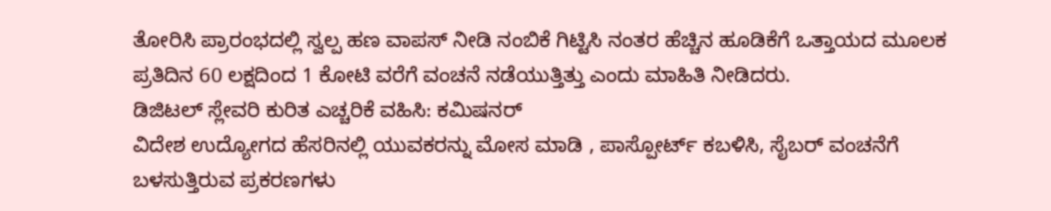ತೋರಿಸಿ ಪ್ರಾರಂಭದಲ್ಲಿ ಸ್ವಲ್ಪ ಹಣ ವಾಪಸ್ ನೀಡಿ ನಂಬಿಕೆ ಗಿಟ್ಟಿಸಿ ನಂತರ ಹೆಚ್ಚಿನ ಹೂಡಿಕೆಗೆ ಒತ್ತಾಯದ ಮೂಲಕ ಪ್ರತಿದಿನ 60 ಲಕ್ಷದಿಂದ 1 ಕೋಟಿ ವರೆಗೆ ವಂಚನೆ ನಡೆಯುತ್ತಿತ್ತು ಎಂದು ಮಾಹಿತಿ ನೀಡಿದರು.
ಡಿಜಿಟಲ್ ಸ್ಲೇವರಿ ಕುರಿತ ಎಚ್ಚರಿಕೆ ವಹಿಸಿ: ಕಮಿಷನರ್
ವಿದೇಶ ಉದ್ಯೋಗದ ಹೆಸರಿನಲ್ಲಿ ಯುವಕರನ್ನು ಮೋಸ ಮಾಡಿ , ಪಾಸ್ಪೋರ್ಟ್ ಕಬಳಿಸಿ, ಸೈಬರ್ ವಂಚನೆಗೆ ಬಳಸುತ್ತಿರುವ ಪ್ರಕರಣಗಳು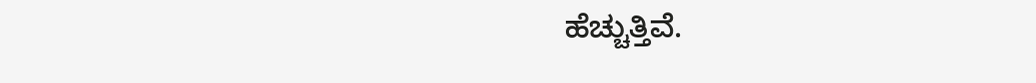ಹೆಚ್ಚುತ್ತಿವೆ.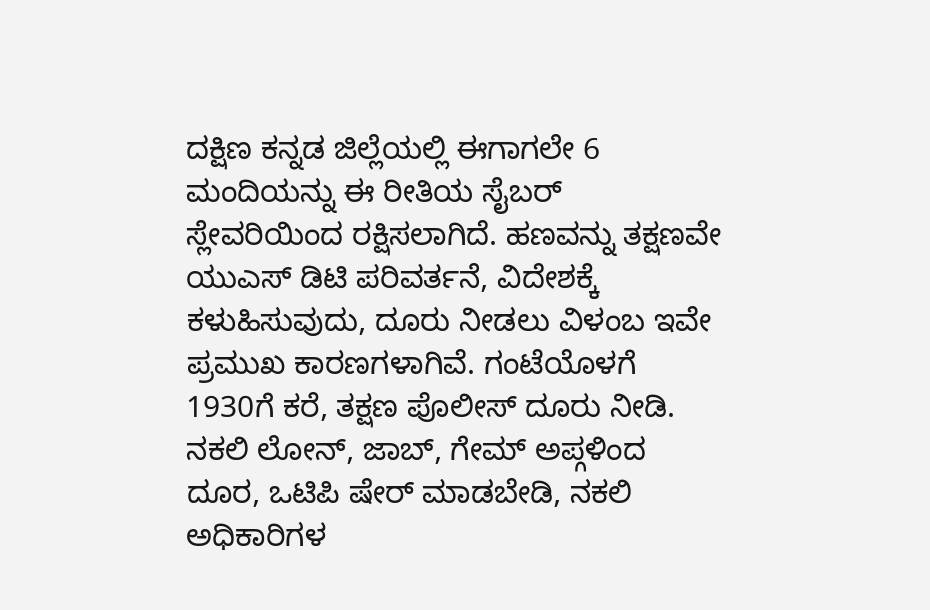ದಕ್ಷಿಣ ಕನ್ನಡ ಜಿಲ್ಲೆಯಲ್ಲಿ ಈಗಾಗಲೇ 6 ಮಂದಿಯನ್ನು ಈ ರೀತಿಯ ಸೈಬರ್ ಸ್ಲೇವರಿಯಿಂದ ರಕ್ಷಿಸಲಾಗಿದೆ. ಹಣವನ್ನು ತಕ್ಷಣವೇ ಯುಎಸ್ ಡಿಟಿ ಪರಿವರ್ತನೆ, ವಿದೇಶಕ್ಕೆ ಕಳುಹಿಸುವುದು, ದೂರು ನೀಡಲು ವಿಳಂಬ ಇವೇ ಪ್ರಮುಖ ಕಾರಣಗಳಾಗಿವೆ. ಗಂಟೆಯೊಳಗೆ 1930ಗೆ ಕರೆ, ತಕ್ಷಣ ಪೊಲೀಸ್ ದೂರು ನೀಡಿ. ನಕಲಿ ಲೋನ್, ಜಾಬ್, ಗೇಮ್ ಅಪ್ಗಳಿಂದ ದೂರ, ಒಟಿಪಿ ಷೇರ್ ಮಾಡಬೇಡಿ, ನಕಲಿ ಅಧಿಕಾರಿಗಳ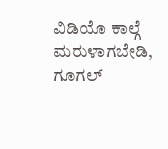ವಿಡಿಯೊ ಕಾಲ್ಗೆ ಮರುಳಾಗಬೇಡಿ, ಗೂಗಲ್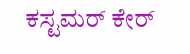ಕಸ್ಟಮರ್ ಕೇರ್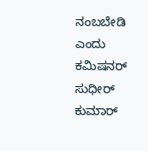ನಂಬಬೇಡಿ ಎಂದು ಕಮಿಷನರ್ ಸುಧೀರ್ ಕುಮಾರ್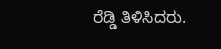ರೆಡ್ಡಿ ತಿಳಿಸಿದರು.